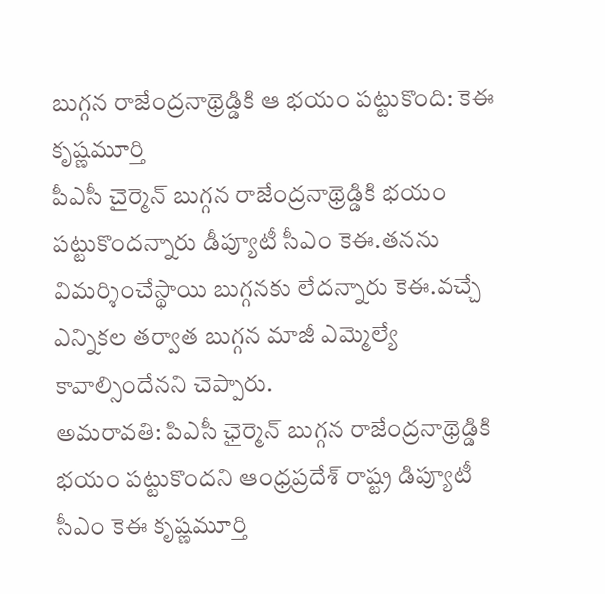బుగ్గన రాజేంద్రనాథ్రెడ్డికి ఆ భయం పట్టుకొంది: కెఈ కృష్ణమూర్తి
పీఎసీ చైర్మెన్ బుగ్గన రాజేంద్రనాథ్రెడ్డికి భయం పట్టుకొందన్నారు డీప్యూటీ సీఎం కెఈ.తనను విమర్శించేస్థాయి బుగ్గనకు లేదన్నారు కెఈ.వచ్చే ఎన్నికల తర్వాత బుగ్గన మాజీ ఎమ్మెల్యే కావాల్సిందేనని చెప్పారు.
అమరావతి: పిఎసీ ఛైర్మెన్ బుగ్గన రాజేంద్రనాథ్రెడ్డికి భయం పట్టుకొందని ఆంధ్రప్రదేశ్ రాష్ట్ర డిప్యూటీ సీఎం కెఈ కృష్ణమూర్తి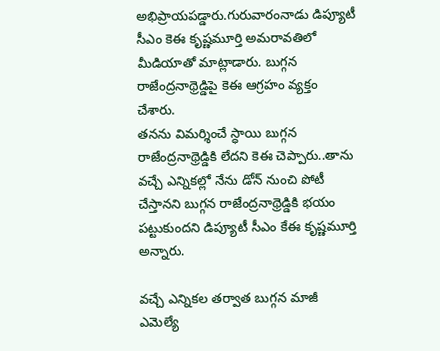అభిప్రాయపడ్డారు.గురువారంనాడు డిప్యూటీ సీఎం కెఈ కృష్ణమూర్తి అమరావతిలో మీడియాతో మాట్లాడారు. బుగ్గన రాజేంద్రనాథ్రెడ్డిపై కెఈ ఆగ్రహం వ్యక్తం చేశారు.
తనను విమర్శించే స్ధాయి బుగ్గన రాజేంద్రనాథ్రెడ్డికి లేదని కెఈ చెప్పారు..తాను వచ్చే ఎన్నికల్లో నేను డోన్ నుంచి పోటీ చేస్తానని బుగ్గన రాజేంద్రనాథ్రెడ్డికి భయం పట్టుకుందని డిప్యూటీ సీఎం కేఈ కృష్ణమూర్తి అన్నారు.

వచ్చే ఎన్నికల తర్వాత బుగ్గన మాజీ ఎమెల్యే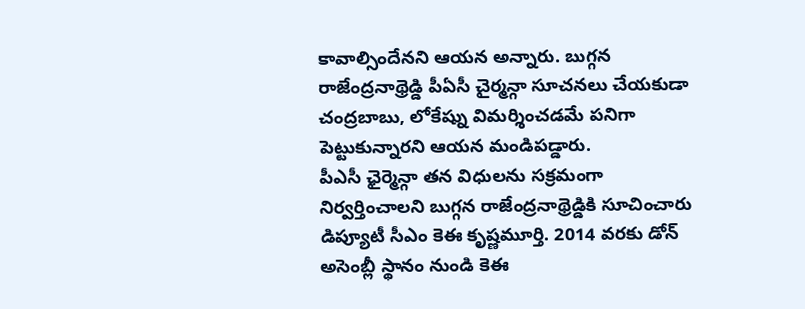కావాల్సిందేనని ఆయన అన్నారు. బుగ్గన రాజేంద్రనాథ్రెడ్డి పీఏసీ చైర్మన్గా సూచనలు చేయకుడా చంద్రబాబు, లోకేష్ను విమర్శించడమే పనిగా పెట్టుకున్నారని ఆయన మండిపడ్డారు.
పీఎసీ ఛైర్మెన్గా తన విధులను సక్రమంగా నిర్వర్తించాలని బుగ్గన రాజేంద్రనాథ్రెడ్డికి సూచించారు డిప్యూటీ సీఎం కెఈ కృష్ణమూర్తి. 2014 వరకు డోన్ అసెంబ్లీ స్థానం నుండి కెఈ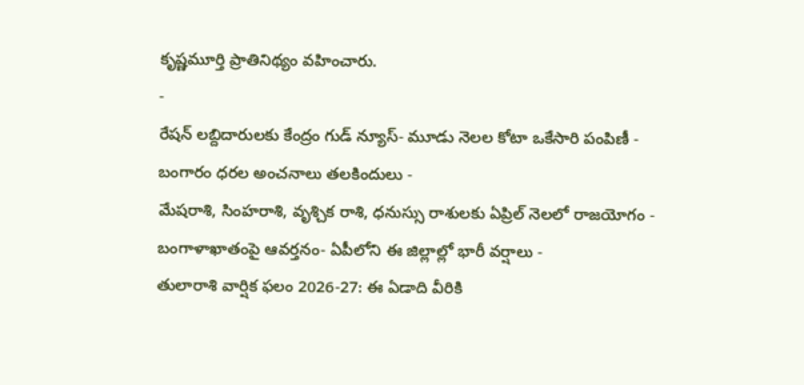కృష్ణమూర్తి ప్రాతినిథ్యం వహించారు.
-
రేషన్ లబ్దిదారులకు కేంద్రం గుడ్ న్యూస్- మూడు నెలల కోటా ఒకేసారి పంపిణీ -
బంగారం ధరల అంచనాలు తలకిందులు -
మేషరాశి, సింహరాశి, వృశ్చిక రాశి, ధనుస్సు రాశులకు ఏప్రిల్ నెలలో రాజయోగం -
బంగాళాఖాతంపై ఆవర్తనం- ఏపీలోని ఈ జిల్లాల్లో భారీ వర్షాలు -
తులారాశి వార్షిక ఫలం 2026-27: ఈ ఏడాది వీరికి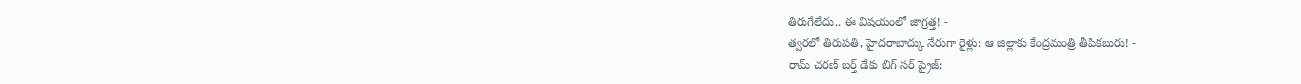తిరుగేలేదు.. ఈ విషయంలో జాగ్రత్త! -
త్వరలో తిరుపతి, హైదరాబాద్కు నేరుగా రైళ్లు: ఆ జిల్లాకు కేంద్రమంత్రి తీపికబురు! -
రామ్ చరణ్ బర్త్ డేకు బిగ్ సర్ ప్రైజ్: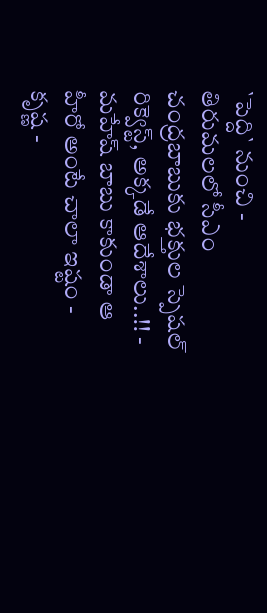`పెద్ది` నుంచి -
తిరుమలలో సీఎం చంద్రబాబుకు భక్తుల స్పెషల్ రిక్వెస్ట్, అక్కడే ఆదేశాలు..!! -
మహేష్ బాబు కాకుండా ఆ హీరో అంటే చాలా ఇష్టం - కృష్ణ -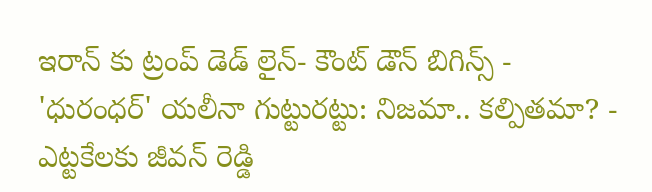ఇరాన్ కు ట్రంప్ డెడ్ లైన్- కౌంట్ డౌన్ బిగిన్స్ -
'ధురంధర్' యలీనా గుట్టురట్టు: నిజమా.. కల్పితమా? -
ఎట్టకేలకు జీవన్ రెడ్డి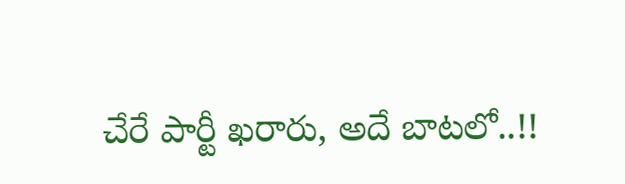చేరే పార్టీ ఖరారు, అదే బాటలో..!!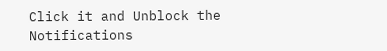Click it and Unblock the Notifications